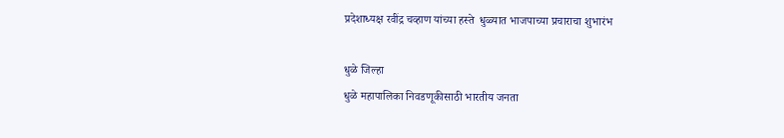प्रदेशाध्यक्ष रवींद्र चव्हाण यांच्या हस्ते  धुळ्यात भाजपाच्या प्रचाराचा शुभारंभ

धुळे जिल्हा
धुळे महापालिका निवडणूकीसाठी भारतीय जनता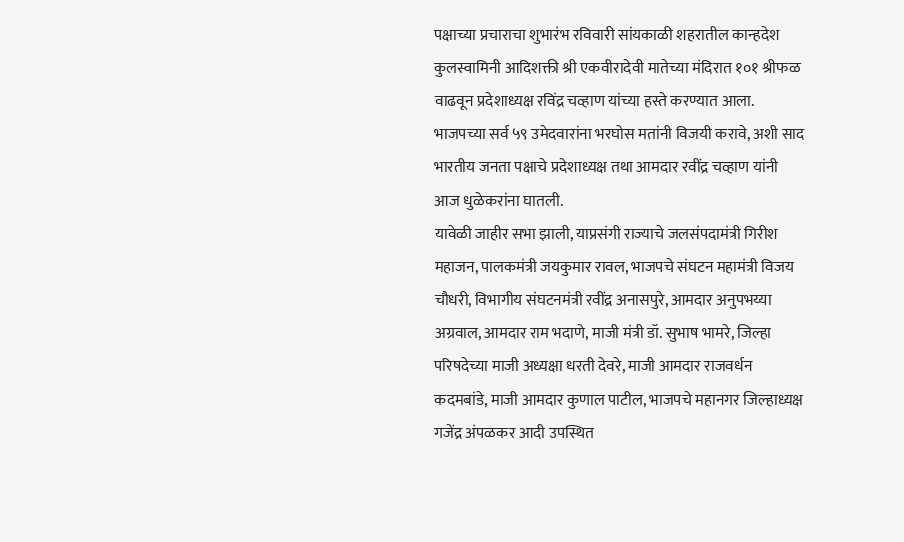पक्षाच्या प्रचाराचा शुभारंभ रविवारी सांयकाळी शहरातील कान्हदेश कुलस्वामिनी आदिशक्ती श्री एकवीरादेवी मातेच्या मंदिरात १०१ श्रीफळ वाढवून प्रदेशाध्यक्ष रविंद्र चव्हाण यांच्या हस्ते करण्यात आला. भाजपच्या सर्व ५९ उमेदवारांना भरघोस मतांनी विजयी करावे, अशी साद भारतीय जनता पक्षाचे प्रदेशाध्यक्ष तथा आमदार रवींद्र चव्हाण यांनी आज धुळेकरांना घातली.
यावेळी जाहीर सभा झाली, याप्रसंगी राज्याचे जलसंपदामंत्री गिरीश महाजन, पालकमंत्री जयकुमार रावल, भाजपचे संघटन महामंत्री विजय चौधरी, विभागीय संघटनमंत्री रवींद्र अनासपुरे, आमदार अनुपभय्या अग्रवाल, आमदार राम भदाणे, माजी मंत्री डॉ. सुभाष भामरे, जिल्हा परिषदेच्या माजी अध्यक्षा धरती देवरे, माजी आमदार राजवर्धन कदमबांडे, माजी आमदार कुणाल पाटील, भाजपचे महानगर जिल्हाध्यक्ष गजेंद्र अंपळकर आदी उपस्थित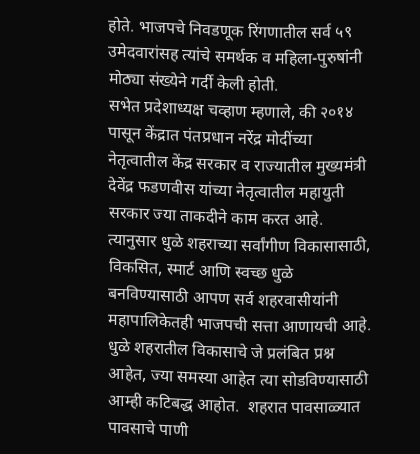होते. भाजपचे निवडणूक रिंगणातील सर्व ५९ उमेदवारांसह त्यांचे समर्थक व महिला-पुरुषांनी मोठ्या संख्येने गर्दी केली होती.
सभेत प्रदेशाध्यक्ष चव्हाण म्हणाले, की २०१४ पासून केंद्रात पंतप्रधान नरेंद्र मोदींच्या नेतृत्वातील केंद्र सरकार व राज्यातील मुख्यमंत्री देवेंद्र फडणवीस यांच्या नेतृत्वातील महायुती सरकार ज्या ताकदीने काम करत आहे. त्यानुसार धुळे शहराच्या सर्वांगीण विकासासाठी, विकसित, स्मार्ट आणि स्वच्छ धुळे बनविण्यासाठी आपण सर्व शहरवासीयांनी महापालिकेतही भाजपची सत्ता आणायची आहे.  धुळे शहरातील विकासाचे जे प्रलंबित प्रश्न आहेत, ज्या समस्या आहेत त्या सोडविण्यासाठी आम्ही कटिबद्ध आहोत.  शहरात पावसाळ्यात पावसाचे पाणी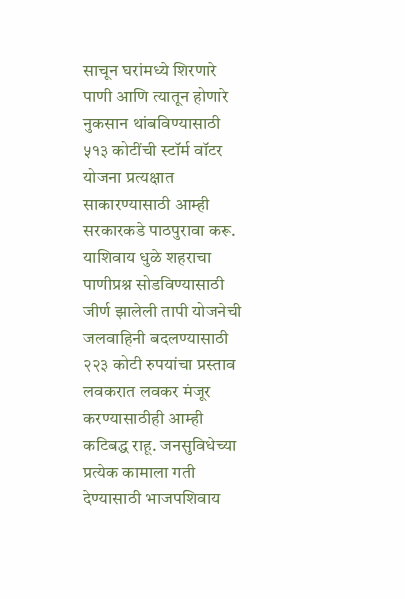साचून घरांमध्ये शिरणारे पाणी आणि त्यातून होणारे नुकसान थांबविण्यासाठी ५१३ कोटींची स्टॉर्म वॉटर योजना प्रत्यक्षात साकारण्यासाठी आम्ही सरकारकडे पाठपुरावा करू. याशिवाय धुळे शहराचा पाणीप्रश्न सोडविण्यासाठी जीर्ण झालेली तापी योजनेची जलवाहिनी बदलण्यासाठी २२३ कोटी रुपयांचा प्रस्ताव लवकरात लवकर मंजूर करण्यासाठीही आम्ही कटिबद्ध राहू. जनसुविधेच्या प्रत्येक कामाला गती देण्यासाठी भाजपशिवाय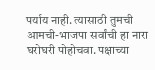पर्याय नाही. त्यासाठी तुमची आमची-भाजपा सर्वांची हा नारा घरोघरी पोहोचवा. पक्षाच्या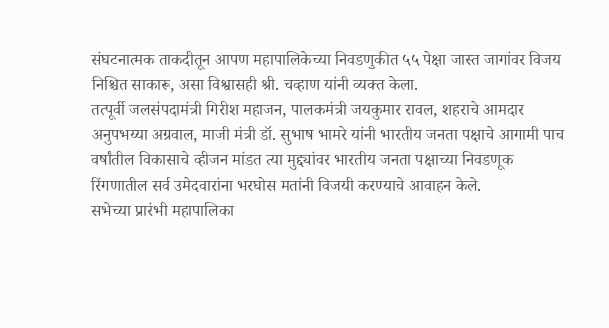संघटनात्मक ताकदीतून आपण महापालिकेच्या निवडणुकीत ५५ पेक्षा जास्त जागांवर विजय निश्चित साकारू, असा विश्वासही श्री. चव्हाण यांनी व्यक्त केला.
तत्पूर्वी जलसंपदामंत्री गिरीश महाजन, पालकमंत्री जयकुमार रावल, शहराचे आमदार अनुपभय्या अग्रवाल, माजी मंत्री डॉ. सुभाष भामरे यांनी भारतीय जनता पक्षाचे आगामी पाच वर्षांतील विकासाचे व्हीजन मांडत त्या मुद्द्यांवर भारतीय जनता पक्षाच्या निवडणूक रिंगणातील सर्व उमेदवारांना भरघोस मतांनी विजयी करण्याचे आवाहन केले.
सभेच्या प्रारंभी महापालिका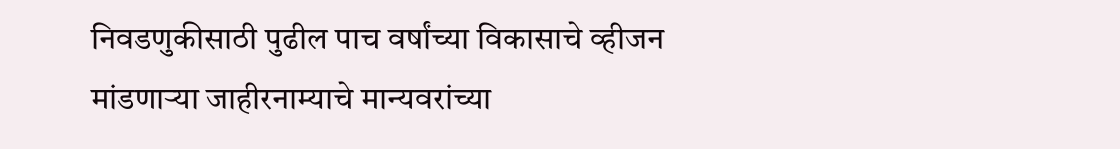निवडणुकीसाठी पुढील पाच वर्षांच्या विकासाचे व्हीजन मांडणाऱ्या जाहीरनाम्याचे मान्यवरांच्या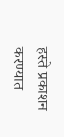हस्ते प्रकाशन करण्यात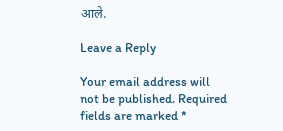आले.

Leave a Reply

Your email address will not be published. Required fields are marked *